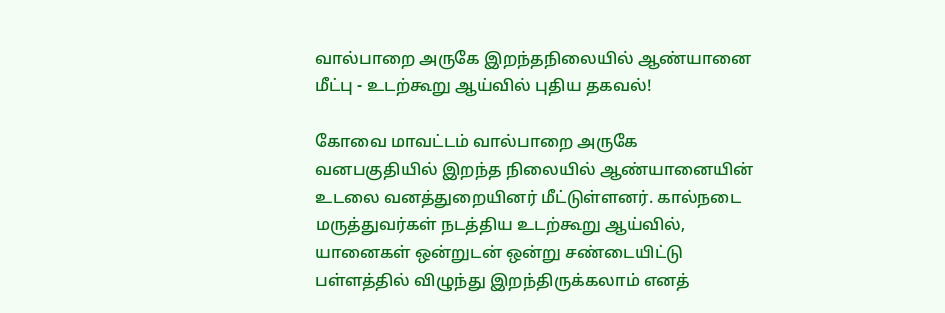வால்பாறை அருகே இறந்தநிலையில் ஆண்யானை மீட்பு - உடற்கூறு ஆய்வில் புதிய தகவல்!

கோவை மாவட்டம் வால்பாறை அருகே வனபகுதியில் இறந்த நிலையில் ஆண்யானையின் உடலை வனத்துறையினர் மீட்டுள்ளனர். கால்நடை மருத்துவர்கள் நடத்திய உடற்கூறு ஆய்வில், யானைகள் ஒன்றுடன் ஒன்று சண்டையிட்டு பள்ளத்தில் விழுந்து இறந்திருக்கலாம் எனத்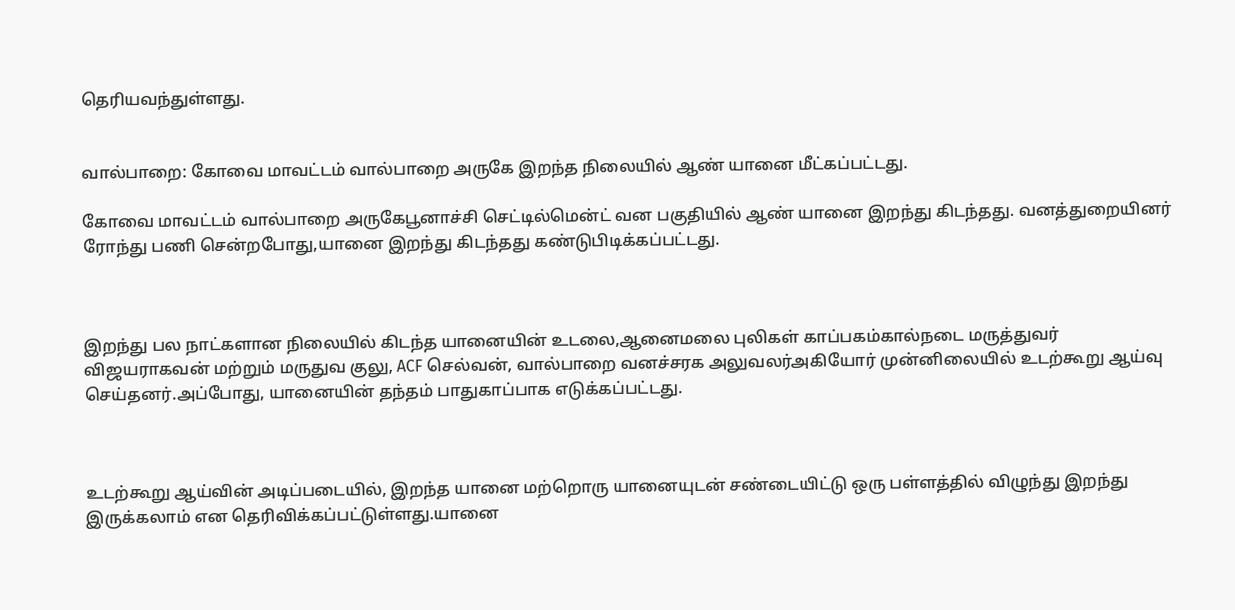தெரியவந்துள்ளது.


வால்பாறை: கோவை மாவட்டம் வால்பாறை அருகே இறந்த நிலையில் ஆண் யானை மீட்கப்பட்டது.

கோவை மாவட்டம் வால்பாறை அருகேபூனாச்சி செட்டில்மென்ட் வன பகுதியில் ஆண் யானை இறந்து கிடந்தது. வனத்துறையினர் ரோந்து பணி சென்றபோது,யானை இறந்து கிடந்தது கண்டுபிடிக்கப்பட்டது.



இறந்து பல நாட்களான நிலையில் கிடந்த யானையின் உடலை,ஆனைமலை புலிகள் காப்பகம்கால்நடை மருத்துவர் விஜயராகவன் மற்றும் மருதுவ குலு, ACF செல்வன், வால்பாறை வனச்சரக அலுவலர்அகியோர் முன்னிலையில் உடற்கூறு ஆய்வு செய்தனர்.அப்போது, யானையின் தந்தம் பாதுகாப்பாக எடுக்கப்பட்டது.



உடற்கூறு ஆய்வின் அடிப்படையில், இறந்த யானை மற்றொரு யானையுடன் சண்டையிட்டு ஒரு பள்ளத்தில் விழுந்து இறந்து இருக்கலாம் என தெரிவிக்கப்பட்டுள்ளது.யானை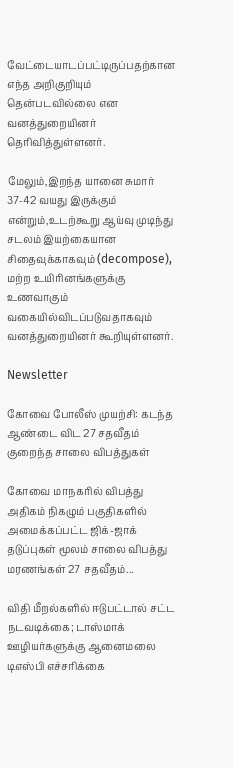வேட்டையாடப்பட்டிருப்பதற்கான எந்த அறிகுறியும் தென்படவில்லை என வனத்துறையினர் தெரிவித்துள்ளனர்.

மேலும்,இறந்த யானை சுமார் 37-42 வயது இருக்கும் என்றும்,உடற்கூறு ஆய்வு முடிந்து சடலம் இயற்கையான சிதைவுக்காகவும் (decompose), மற்ற உயிரினங்களுக்கு உணவாகும் வகையில்விடப்படுவதாகவும் வனத்துறையினர் கூறியுள்ளனர்.

Newsletter

கோவை போலீஸ் முயற்சி: கடந்த ஆண்டை விட 27 சதவீதம் குறைந்த சாலை விபத்துகள்

கோவை மாநகரில் விபத்து அதிகம் நிகழும் பகுதிகளில் அமைக்கப்பட்ட ஜிக்-ஜாக் தடுப்புகள் மூலம் சாலை விபத்து மரணங்கள் 27 சதவீதம்...

விதி மீறல்களில் ஈடுபட்டால் சட்ட நடவடிக்கை; டாஸ்மாக் ஊழியர்களுக்கு ஆனைமலை டிஎஸ்பி எச்சரிக்கை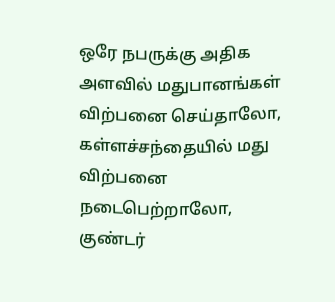ஒரே நபருக்கு அதிக அளவில் மதுபானங்கள் விற்பனை செய்தாலோ, கள்ளச்சந்தையில் மது விற்பனை நடைபெற்றாலோ, குண்டர்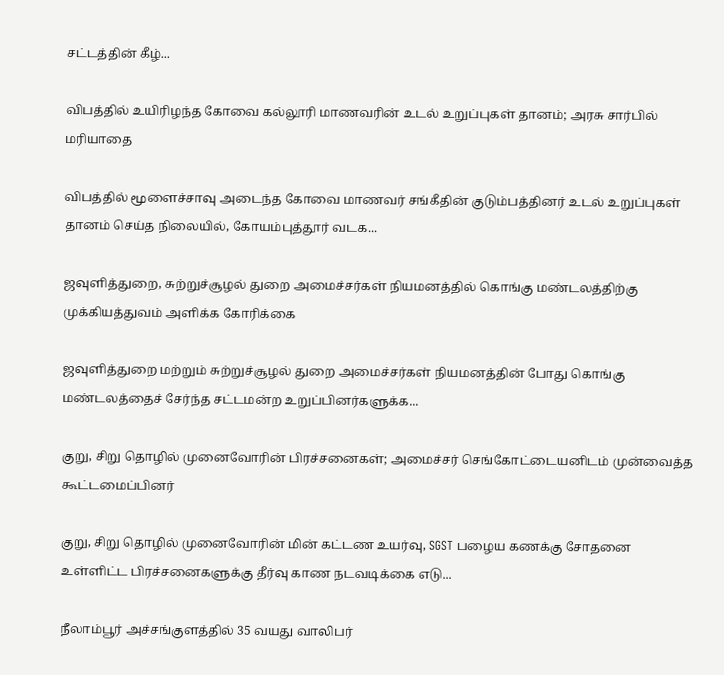சட்டத்தின் கீழ்...

விபத்தில் உயிரிழந்த கோவை கல்லூரி மாணவரின் உடல் உறுப்புகள் தானம்; அரசு சார்பில் மரியாதை

விபத்தில் மூளைச்சாவு அடைந்த கோவை மாணவர் சங்கீதின் குடும்பத்தினர் உடல் உறுப்புகள் தானம் செய்த நிலையில், கோயம்புத்தூர் வடக...

ஜவுளித்துறை, சுற்றுச்சூழல் துறை அமைச்சர்கள் நியமனத்தில் கொங்கு மண்டலத்திற்கு முக்கியத்துவம் அளிக்க கோரிக்கை

ஜவுளித்துறை மற்றும் சுற்றுச்சூழல் துறை அமைச்சர்கள் நியமனத்தின் போது கொங்கு மண்டலத்தைச் சேர்ந்த சட்டமன்ற உறுப்பினர்களுக்க...

குறு, சிறு தொழில் முனைவோரின் பிரச்சனைகள்; அமைச்சர் செங்கோட்டையனிடம் முன்வைத்த கூட்டமைப்பினர்

குறு, சிறு தொழில் முனைவோரின் மின் கட்டண உயர்வு, SGST பழைய கணக்கு சோதனை உள்ளிட்ட பிரச்சனைகளுக்கு தீர்வு காண நடவடிக்கை எடு...

நீலாம்பூர் அச்சங்குளத்தில் 35 வயது வாலிபர்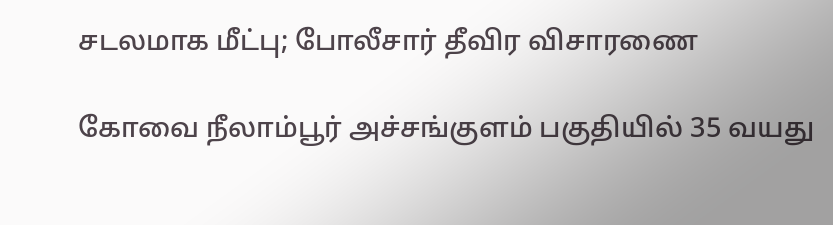சடலமாக மீட்பு; போலீசார் தீவிர விசாரணை

கோவை நீலாம்பூர் அச்சங்குளம் பகுதியில் 35 வயது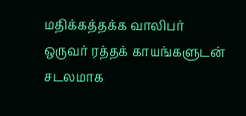மதிக்கத்தக்க வாலிபர் ஒருவர் ரத்தக் காயங்களுடன் சடலமாக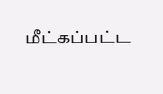மீட்கப்பட்ட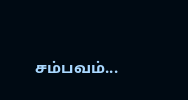சம்பவம்...